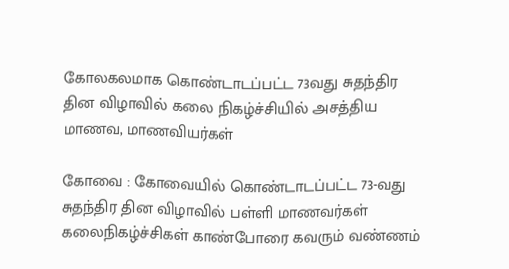கோலகலமாக கொண்டாடப்பட்ட 73வது சுதந்திர தின விழாவில் கலை நிகழ்ச்சியில் அசத்திய மாணவ, மாணவியர்கள்

கோவை : கோவையில் கொண்டாடப்பட்ட 73-வது சுதந்திர தின விழாவில் பள்ளி மாணவர்கள் கலைநிகழ்ச்சிகள் காண்போரை கவரும் வண்ணம்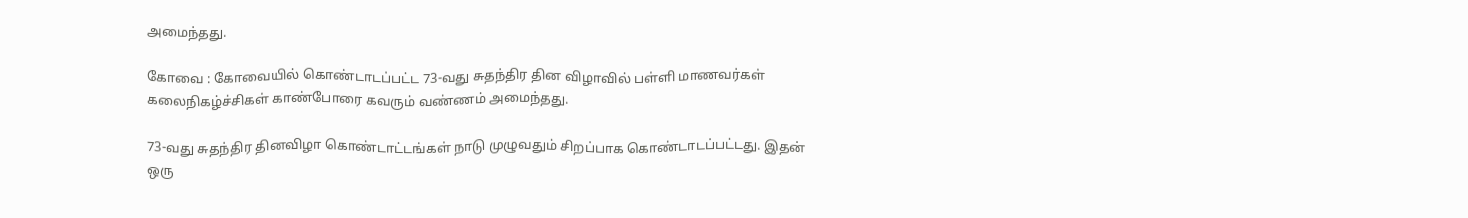அமைந்தது.

கோவை : கோவையில் கொண்டாடப்பட்ட 73-வது சுதந்திர தின விழாவில் பள்ளி மாணவர்கள் கலைநிகழ்ச்சிகள் காண்போரை கவரும் வண்ணம் அமைந்தது.

73-வது சுதந்திர தினவிழா கொண்டாட்டங்கள் நாடு முழுவதும் சிறப்பாக கொண்டாடப்பட்டது. இதன் ஒரு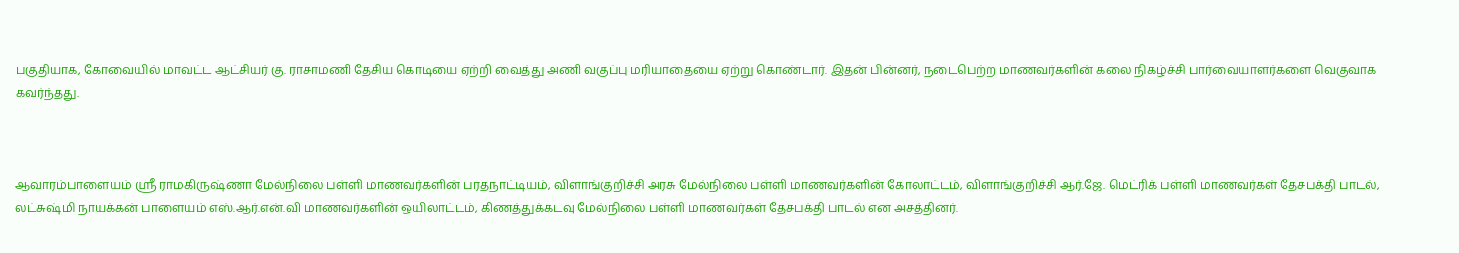பகுதியாக, கோவையில் மாவட்ட ஆட்சியர் கு. ராசாமணி தேசிய கொடியை ஏற்றி வைத்து அணி வகுப்பு மரியாதையை ஏற்று கொண்டார். இதன் பின்னர், நடைபெற்ற மாணவர்களின் கலை நிகழ்ச்சி பார்வையாளர்களை வெகுவாக கவர்ந்தது.



ஆவாரம்பாளையம் ஸ்ரீ ராமகிருஷ்ணா மேல்நிலை பள்ளி மாணவர்களின் பரதநாட்டியம், விளாங்குறிச்சி அரசு மேல்நிலை பள்ளி மாணவர்களின் கோலாட்டம், விளாங்குறிச்சி ஆர்.ஜே. மெட்ரிக் பள்ளி மாணவர்கள் தேசபக்தி பாடல், லட்சுஷ்மி நாயக்கன் பாளையம் எஸ்.ஆர்.என்.வி மாணவர்களின் ஒயிலாட்டம், கிணத்துக்கடவு மேல்நிலை பள்ளி மாணவர்கள் தேசபக்தி பாடல் என அசத்தினர்.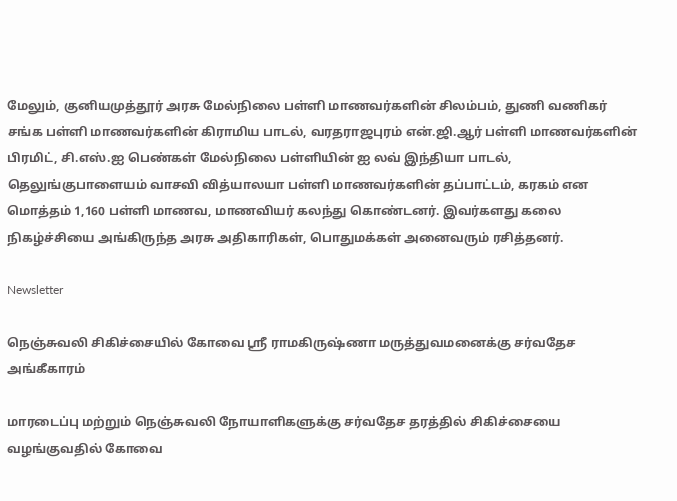மேலும், குனியமுத்தூர் அரசு மேல்நிலை பள்ளி மாணவர்களின் சிலம்பம், துணி வணிகர் சங்க பள்ளி மாணவர்களின் கிராமிய பாடல், வரதராஜபுரம் என்.ஜி.ஆர் பள்ளி மாணவர்களின் பிரமிட், சி.எஸ்.ஐ பெண்கள் மேல்நிலை பள்ளியின் ஐ லவ் இந்தியா பாடல், தெலுங்குபாளையம் வாசவி வித்யாலயா பள்ளி மாணவர்களின் தப்பாட்டம், கரகம் என மொத்தம் 1,160 பள்ளி மாணவ, மாணவியர் கலந்து கொண்டனர். இவர்களது கலை நிகழ்ச்சியை அங்கிருந்த அரசு அதிகாரிகள், பொதுமக்கள் அனைவரும் ரசித்தனர்.

Newsletter

நெஞ்சுவலி சிகிச்சையில் கோவை ஸ்ரீ ராமகிருஷ்ணா மருத்துவமனைக்கு சர்வதேச அங்கீகாரம்

மாரடைப்பு மற்றும் நெஞ்சுவலி நோயாளிகளுக்கு சர்வதேச தரத்தில் சிகிச்சையை வழங்குவதில் கோவை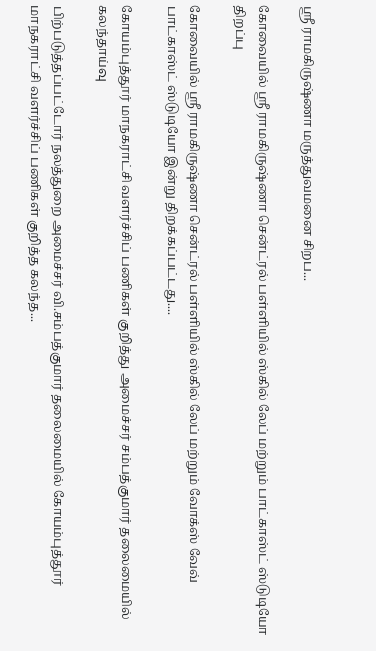ஸ்ரீ ராமகிருஷ்ணா மருத்துவமனை சிறப...

கோவையில் ஸ்ரீ ராமகிருஷ்ணா சென்ட்ரல் பள்ளியில் ஸ்கில் லேப் மற்றும் பாட்காஸ்ட் ஸ்டுடியோ திறப்பு

கோவையில் ஸ்ரீ ராமகிருஷ்ணா சென்ட்ரல் பள்ளியில் ஸ்கில் லேப் மற்றும் வோக்ஸ் வேவ் பாட்காஸ்ட் ஸ்டுடியோ இன்று திறக்கப்பட்டது....

கோயம்புத்தூர் மாநகராட்சி வளர்ச்சிப் பணிகள் குறித்து அமைச்சர் சம்பத்குமார் தலைமையில் கலந்தாய்வு

பிற்படுத்தப்பட்டோர் நலத்துறை அமைச்சர் வி.சம்பத்குமார் தலைமையில் கோயம்புத்தூர் மாநகராட்சி வளர்ச்சிப் பணிகள் குறித்த கலந்த...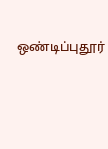ஒண்டிப்புதூர்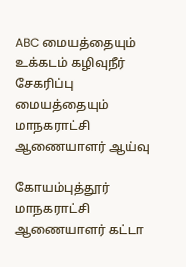ABC மையத்தையும் உக்கடம் கழிவுநீர் சேகரிப்பு மையத்தையும் மாநகராட்சி ஆணையாளர் ஆய்வு

கோயம்புத்தூர் மாநகராட்சி ஆணையாளர் கட்டா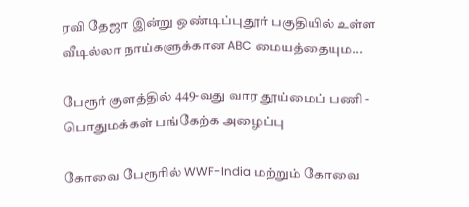ரவி தேஜா இன்று ஒண்டிப்புதூர் பகுதியில் உள்ள வீடில்லா நாய்களுக்கான ABC மையத்தையும...

பேரூர் குளத்தில் 449-வது வார தூய்மைப் பணி - பொதுமக்கள் பங்கேற்க அழைப்பு

கோவை பேரூரில் WWF-India மற்றும் கோவை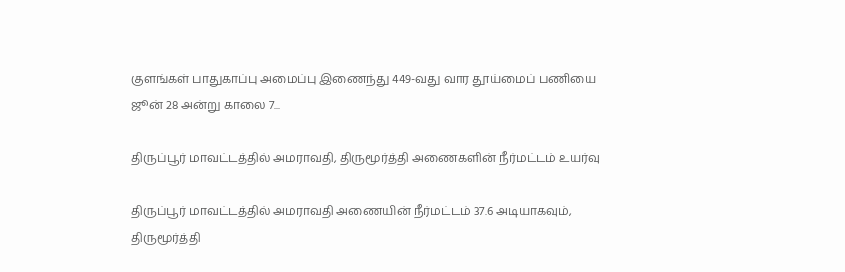குளங்கள் பாதுகாப்பு அமைப்பு இணைந்து 449-வது வார தூய்மைப் பணியை ஜூன் 28 அன்று காலை 7...

திருப்பூர் மாவட்டத்தில் அமராவதி, திருமூர்த்தி அணைகளின் நீர்மட்டம் உயர்வு

திருப்பூர் மாவட்டத்தில் அமராவதி அணையின் நீர்மட்டம் 37.6 அடியாகவும், திருமூர்த்தி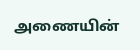அணையின்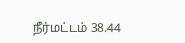நீர்மட்டம் 38.44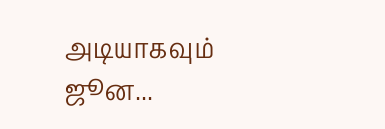அடியாகவும் ஜூன...